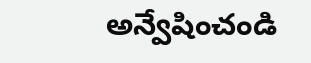అన్వేషించండి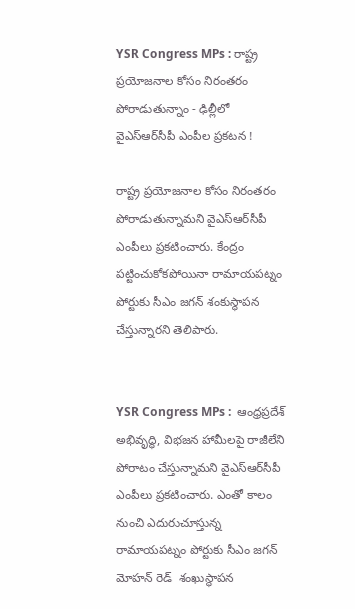YSR Congress MPs : రాష్ట్ర ప్రయోజనాల కోసం నిరంతరం పోరాడుతున్నాం - ఢిల్లీలో వైఎస్ఆర్‌సీపీ ఎంపీల ప్రకటన !

రాష్ట్ర ప్రయోజనాల కోసం నిరంతరం పోరాడుతున్నామని వైఎస్ఆర్‌సీపీ ఎంపీలు ప్రకటించారు. కేంద్రం పట్టించుకోకపోయినా రామాయపట్నం పోర్టుకు సీఎం జగన్ శంకుస్థాపన చేస్తున్నారని తెలిపారు.


YSR Congress MPs :  ఆంధ్రప్రదేశ్ అభివృద్ధి, విభజన హామీలపై రాజీలేని పోరాటం చేస్తున్నామని వైఎస్ఆర్‌సీపీ ఎంపీలు ప్రకటించారు. ఎంతో కాలం నుంచి ఎదురుచూస్తున్న రామాయపట్నం పోర్టుకు సీఎం జగన్ మోహన్ రెడ్  శంఖుస్థాపన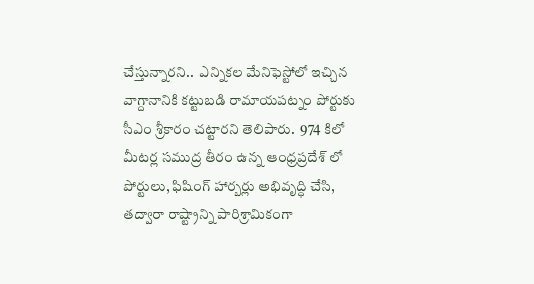చేస్తున్నారని..  ఎన్నికల మేనిఫెస్టోలో ఇచ్చిన వాగ్దానానికి కట్టుబడి రామాయపట్నం పోర్టుకు సీఎం శ్రీకారం చట్టారని తెలిపారు.  974 కిలో మీటర్ల సముద్ర తీరం ఉన్న ఆంధ్రప్రదేశ్ లో పోర్టులు, ఫిషింగ్ హార్బర్లు అభివృద్ధి చేసి, తద్వారా రాష్ట్రాన్ని పారిశ్రామికంగా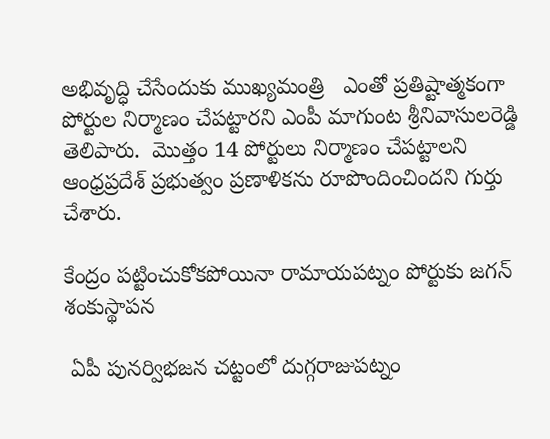అభివృద్ధి చేసేందుకు ముఖ్యమంత్రి   ఎంతో ప్రతిష్టాత్మకంగా పోర్టుల నిర్మాణం చేపట్టారని ఎంపీ మాగుంట శ్రీనివాసులరెడ్డి తెలిపారు.  మొత్తం 14 పోర్టులు నిర్మాణం చేపట్టాలని ఆంధ్రప్రదేశ్ ప్రభుత్వం ప్రణాళికను రూపొందించిందని గుర్తు చేశారు.

కేంద్రం పట్టించుకోకపోయినా రామాయపట్నం పోర్టుకు జగన్ శంకుస్థాపన

 ఏపీ పునర్విభజన చట్టంలో దుగ్గరాజుపట్నం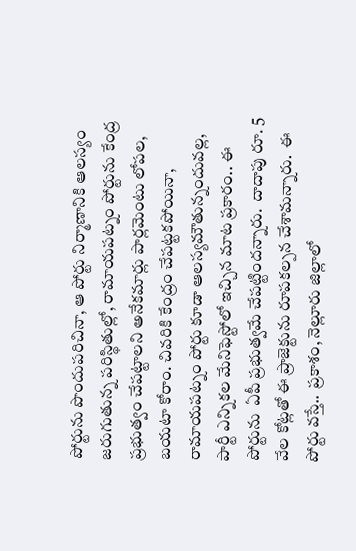పోర్టును పొందుపరిచినా, ఆ పోర్టు నిర్మాణానికి ఆలస్యం జరుగుతున్న పరిస్థితుల్లో, రామాయపట్నం పోర్టును కేంద్ర ప్రభుత్వం చేపట్టాలని అనేకమార్లు పార్లమెంటు లోపల, బయటా కోరాం. చివరికి కేంద్రం చేపట్టకపోయినా, రామాయపట్నం పోర్టు కూడా ఆలస్యమౌతున్నందువల్ల, పార్టీ ఎన్నికల మేనిఫెస్టోలో ఇచ్చిన మాట ప్రకారం.. ఈ పోర్టును  ఏపీ ప్రభుత్వమే చేపట్టిందన్నారు.  దాదాపు రూ. 5 వేల కోట్లతో ఈ ప్రాజెక్టును రూపకల్పన చేశామన్నారు.  ఈ పోర్టు వస్తే..  ప్రకాశం, నెల్లూరు జిల్లాలో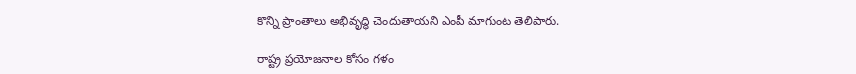కొన్ని ప్రాంతాలు అభివృద్ధి చెందుతాయని ఎంపీ మాగుంట తెలిపారు.

రాష్ట్ర ప్రయోజనాల కోసం గళం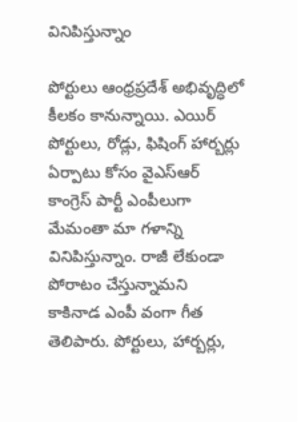వినిపిస్తున్నాం

పోర్టులు ఆంధ్రప్రదేశ్ అభివృద్ధిలో కీలకం కానున్నాయి. ఎయిర్ పోర్టులు, రోడ్లు, ఫిషింగ్ హార్బర్లు  ఏర్పాటు కోసం వైఎస్ఆర్ కాంగ్రెస్ పార్టీ ఎంపీలుగా మేమంతా మా గళాన్ని వినిపిస్తున్నాం. రాజీ లేకుండా పోరాటం చేస్తున్నామని కాకినాడ ఎంపీ వంగా గీత తెలిపారు. పోర్టులు, హార్బర్లు,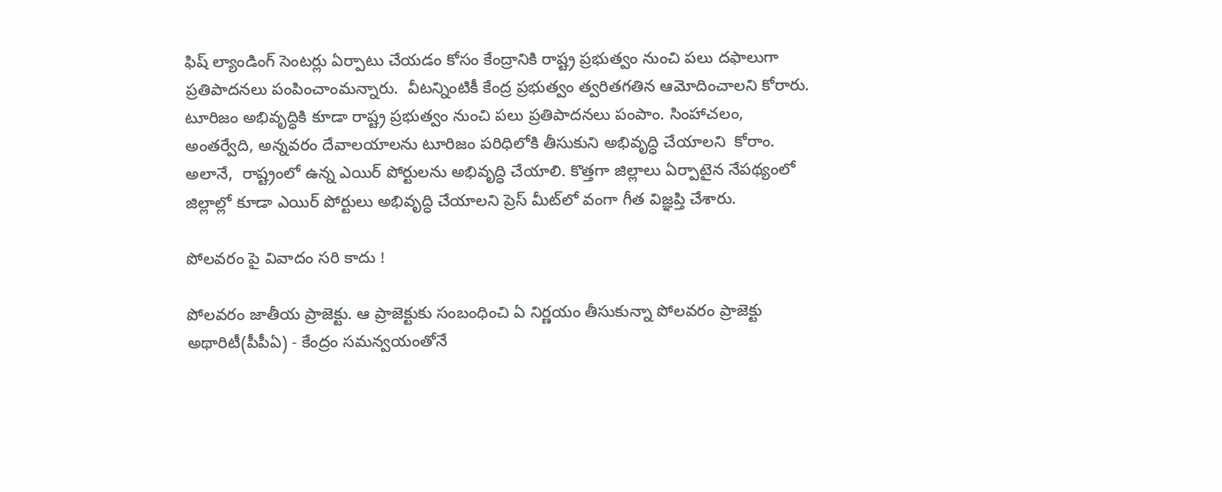ఫిష్ ల్యాండింగ్ సెంటర్లు ఏర్పాటు చేయడం కోసం కేంద్రానికి రాష్ట్ర ప్రభుత్వం నుంచి పలు దఫాలుగా ప్రతిపాదనలు పంపించాంమన్నారు.  వీటన్నింటికీ కేంద్ర ప్రభుత్వం త్వరితగతిన ఆమోదించాలని కోరారు.   టూరిజం అభివృద్ధికి కూడా రాష్ట్ర ప్రభుత్వం నుంచి పలు ప్రతిపాదనలు పంపాం. సింహాచలం, అంతర్వేది, అన్నవరం దేవాలయాలను టూరిజం పరిధిలోకి తీసుకుని అభివృద్ధి చేయాలని  కోరాం. అలానే,  రాష్ట్రంలో ఉన్న ఎయిర్ పోర్టులను అభివృద్ధి చేయాలి. కొత్తగా జిల్లాలు ఏర్పాటైన నేపథ్యంలో జిల్లాల్లో కూడా ఎయిర్ పోర్టులు అభివృద్ధి చేయాలని ప్రెస్ మీట్‌లో వంగా గీత విజ్ఞప్తి చేశారు.

పోలవరం పై వివాదం సరి కాదు !

పోలవరం జాతీయ ప్రాజెక్టు. ఆ ప్రాజెక్టుకు సంబంధించి ఏ నిర్ణయం తీసుకున్నా పోలవరం ప్రాజెక్టు అథారిటీ(పీపీఏ) - కేంద్రం సమన్వయంతోనే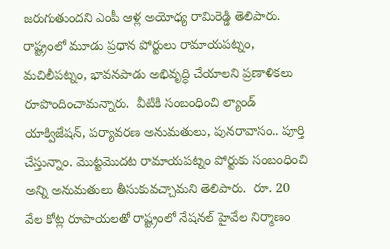జరుగుతుందని ఎంపీ ఆళ్ల అయోధ్య రామిరెడ్డి తెలిపారు.  రాష్ట్రంలో మూడు ప్రధాన పోర్టులు రామాయపట్నం, మచిలీపట్నం, భావనపాడు అభివృద్ధి చేయాలని ప్రణాళికలు రూపొందించామన్నారు.  వీటికి సంబంధించి ల్యాండ్ యాక్విజేషన్, పర్యావరణ అనుమతులు, పునరావాసం.. పూర్తి చేస్తున్నాం. మొట్టమొదట రామాయపట్నం పోర్టుకు సంబంధించి అన్ని అనుమతులు తీసుకువచ్చామని తెలిపారు.  రూ. 20 వేల కోట్ల రూపాయలతో రాష్ట్రంలో నేషనల్ హైవేల నిర్మాణం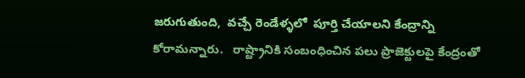జరుగుతుంది,  వచ్చే రెండేళ్ళలో  పూర్తి చేయాలని కేంద్రాన్ని కోరామన్నారు.   రాష్ట్రానికి సంబంధించిన పలు ప్రాజెక్టులపై కేంద్రంతో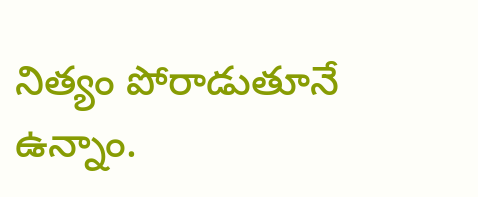నిత్యం పోరాడుతూనే ఉన్నాం.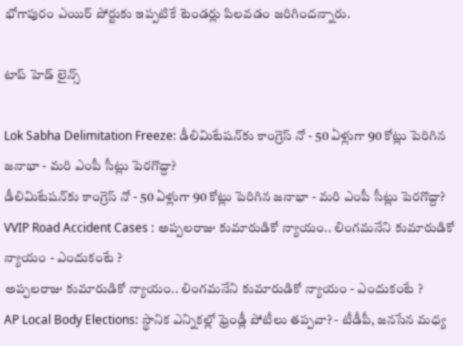భోగాపురం ఎయిర్ పోర్టుకు ఇప్పటికే టెండర్లు పిలవడం జరిగిందన్నారు.

టాప్ హెడ్ లైన్స్

Lok Sabha Delimitation Freeze: డీలిమిటేషన్‌కు కాంగ్రెస్ నో - 50 ఏళ్లుగా 90 కోట్లు పెరిగిన జనాభా - మరి ఎంపీ సీట్లు పెరగొద్దా?
డీలిమిటేషన్‌కు కాంగ్రెస్ నో - 50 ఏళ్లుగా 90 కోట్లు పెరిగిన జనాభా - మరి ఎంపీ సీట్లు పెరగొద్దా?
VVIP Road Accident Cases : అప్పలరాజు కుమారుడికో న్యాయం.. లింగమనేని కుమారుడికో న్యాయం - ఎందుకంటే ?
అప్పలరాజు కుమారుడికో న్యాయం.. లింగమనేని కుమారుడికో న్యాయం - ఎందుకంటే ?
AP Local Body Elections: స్థానిక ఎన్నికల్లో ఫ్రెండ్లీ పోటీలు తప్పవా? - టీడీపీ, జనసేన మధ్య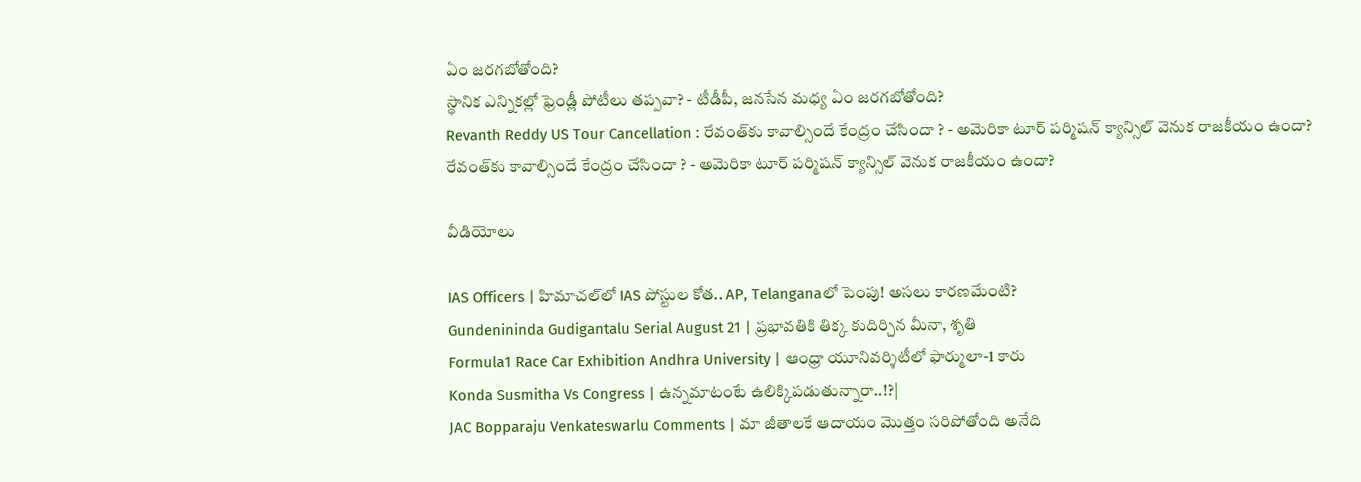ఏం జరగబోతోంది?
స్థానిక ఎన్నికల్లో ఫ్రెండ్లీ పోటీలు తప్పవా? - టీడీపీ, జనసేన మధ్య ఏం జరగబోతోంది?
Revanth Reddy US Tour Cancellation : రేవంత్‌కు కావాల్సిందే కేంద్రం చేసిందా ? - అమెరికా టూర్ పర్మిషన్ క్యాన్సిల్ వెనుక రాజకీయం ఉందా?
రేవంత్‌కు కావాల్సిందే కేంద్రం చేసిందా ? - అమెరికా టూర్ పర్మిషన్ క్యాన్సిల్ వెనుక రాజకీయం ఉందా?

వీడియోలు

IAS Officers | హిమాచల్‌లో IAS పోస్టుల కోత.. AP, Telanganaలో పెంపు! అసలు కారణమేంటి?
Gundenininda Gudigantalu Serial August 21 | ప్రభావతికి తిక్క కుదిర్చిన మీనా, శృతి
Formula1 Race Car Exhibition Andhra University | ఆంధ్రా యూనివర్శిటీలో ఫార్ములా-1 కారు
Konda Susmitha Vs Congress | ఉన్నమాటంటే ఉలిక్కిపడుతున్నారా..!?|
JAC Bopparaju Venkateswarlu Comments | మా జీతాలకే ఆదాయం మొత్తం సరిపోతోంది అనేది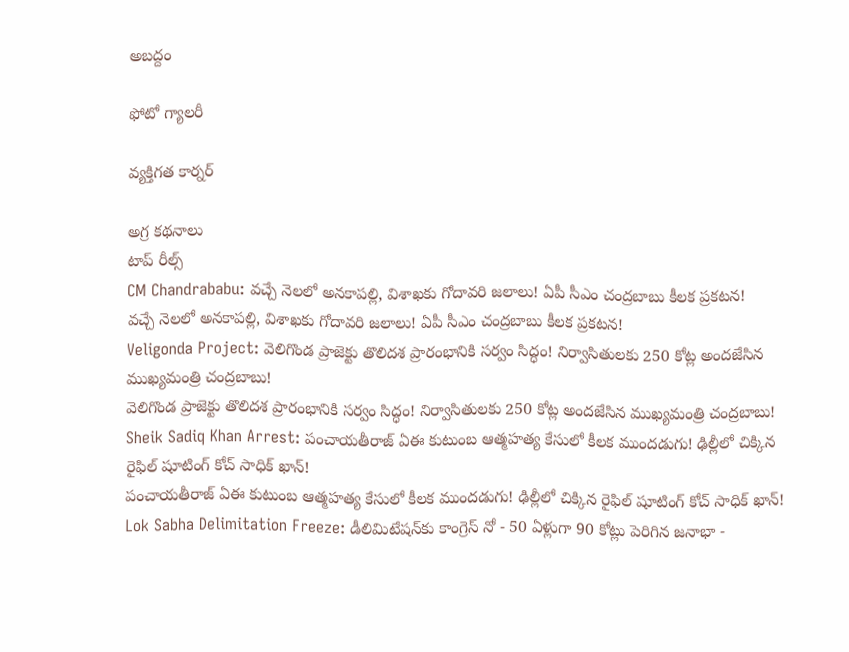అబద్దం

ఫోటో గ్యాలరీ

వ్యక్తిగత కార్నర్

అగ్ర కథనాలు
టాప్ రీల్స్
CM Chandrababu: వచ్చే నెలలో అనకాపల్లి, విశాఖకు గోదావరి జలాలు! ఏపీ సీఎం చంద్రబాబు కీలక ప్రకటన!
వచ్చే నెలలో అనకాపల్లి, విశాఖకు గోదావరి జలాలు! ఏపీ సీఎం చంద్రబాబు కీలక ప్రకటన!
Veligonda Project: వెలిగొండ ప్రాజెక్టు తొలిదశ ప్రారంభానికి సర్వం సిద్ధం! నిర్వాసితులకు 250 కోట్ల అందజేసిన ముఖ్యమంత్రి చంద్రబాబు!
వెలిగొండ ప్రాజెక్టు తొలిదశ ప్రారంభానికి సర్వం సిద్ధం! నిర్వాసితులకు 250 కోట్ల అందజేసిన ముఖ్యమంత్రి చంద్రబాబు!
Sheik Sadiq Khan Arrest: పంచాయతీరాజ్ ఏఈ కుటుంబ ఆత్మహత్య కేసులో కీలక ముందడుగు! ఢిల్లీలో చిక్కిన రైఫిల్ షూటింగ్ కోచ్‌ సాధిక్ ఖాన్!
పంచాయతీరాజ్ ఏఈ కుటుంబ ఆత్మహత్య కేసులో కీలక ముందడుగు! ఢిల్లీలో చిక్కిన రైఫిల్ షూటింగ్ కోచ్‌ సాధిక్ ఖాన్!
Lok Sabha Delimitation Freeze: డీలిమిటేషన్‌కు కాంగ్రెస్ నో - 50 ఏళ్లుగా 90 కోట్లు పెరిగిన జనాభా -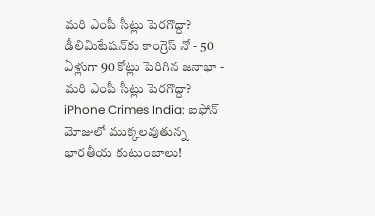మరి ఎంపీ సీట్లు పెరగొద్దా?
డీలిమిటేషన్‌కు కాంగ్రెస్ నో - 50 ఏళ్లుగా 90 కోట్లు పెరిగిన జనాభా - మరి ఎంపీ సీట్లు పెరగొద్దా?
iPhone Crimes India: ఐఫోన్ మోజులో ముక్కలవుతున్న భారతీయ కుటుంబాలు!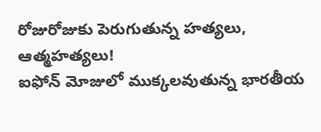రోజురోజుకు పెరుగుతున్న హత్యలు, ఆత్మహత్యలు!
ఐఫోన్ మోజులో ముక్కలవుతున్న భారతీయ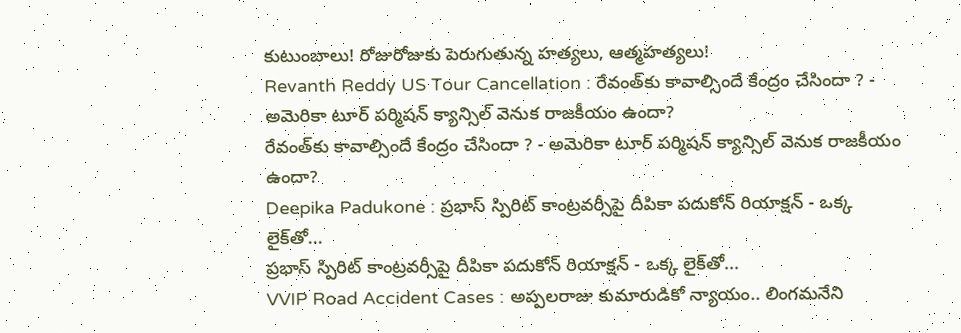కుటుంబాలు! రోజురోజుకు పెరుగుతున్న హత్యలు, ఆత్మహత్యలు!
Revanth Reddy US Tour Cancellation : రేవంత్‌కు కావాల్సిందే కేంద్రం చేసిందా ? - అమెరికా టూర్ పర్మిషన్ క్యాన్సిల్ వెనుక రాజకీయం ఉందా?
రేవంత్‌కు కావాల్సిందే కేంద్రం చేసిందా ? - అమెరికా టూర్ పర్మిషన్ క్యాన్సిల్ వెనుక రాజకీయం ఉందా?
Deepika Padukone : ప్రభాస్ స్పిరిట్ కాంట్రవర్సీపై దీపికా పదుకోన్ రియాక్షన్ - ఒక్క లైక్‌తో...
ప్రభాస్ స్పిరిట్ కాంట్రవర్సీపై దీపికా పదుకోన్ రియాక్షన్ - ఒక్క లైక్‌తో...
VVIP Road Accident Cases : అప్పలరాజు కుమారుడికో న్యాయం.. లింగమనేని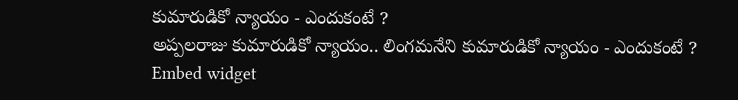కుమారుడికో న్యాయం - ఎందుకంటే ?
అప్పలరాజు కుమారుడికో న్యాయం.. లింగమనేని కుమారుడికో న్యాయం - ఎందుకంటే ?
Embed widget